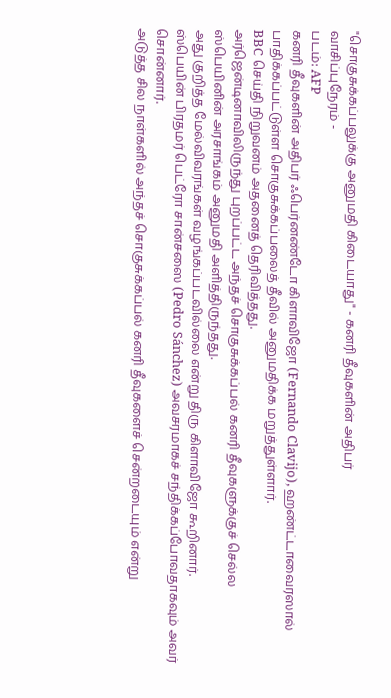"சொகுசுக்கப்பலுக்கு அனுமதி கிடையாது" - கனரி தீவுகளின் அதிபர்
வாசிப்புநேரம் -
படம்: AFP
கனரி தீவுகளின் அதிபர் ஃபெர்னண்டோ கிளாவிஜோ (Fernando Clavijo), ஹண்ட்டாவைரஸால் பாதிக்கப்பட்டுள்ள சொகுசுக்கப்பலைத் தீவில் அனுமதிக்க மறுத்துள்ளார்.
BBC செய்தி நிறுவனம் அதனைத் தெரிவித்தது.
அர்ஜென்டினாவிலிருந்து புறப்பட்ட அந்தச் சொகுசுக்கப்பல் கனரி தீவுகளுக்குச் செல்ல ஸ்பெயினின் அரசாங்கம் அனுமதி அளித்திருந்தது.
அது குறித்த மேல்விவரங்கள் வழங்கப்படவில்லை என்று திரு கிளாவிஜோ கூறினார்.
ஸ்பெயின் பிரதமர் பெட்ரோ சான்சஸை (Pedro Sánchez) அவசரமாகச் சந்திக்கப்போவதாகவும் அவர் சொன்னார்.
அடுத்த சில நாள்களில் அந்தச் சொகுசுக்கப்பல் கனரி தீவுகளைச் சென்றடையும் என்று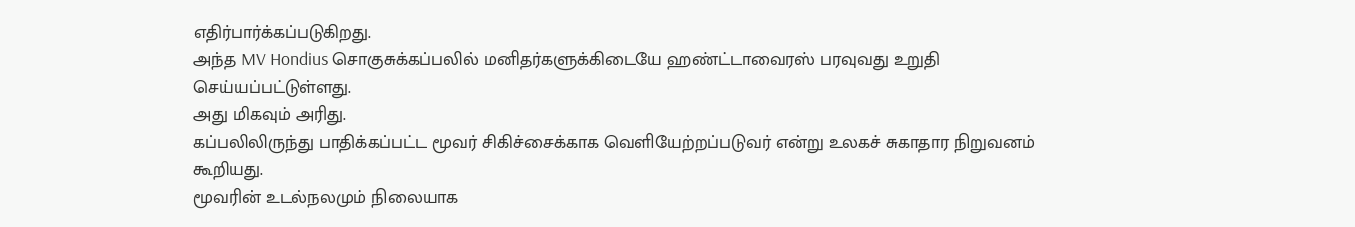எதிர்பார்க்கப்படுகிறது.
அந்த MV Hondius சொகுசுக்கப்பலில் மனிதர்களுக்கிடையே ஹண்ட்டாவைரஸ் பரவுவது உறுதி செய்யப்பட்டுள்ளது.
அது மிகவும் அரிது.
கப்பலிலிருந்து பாதிக்கப்பட்ட மூவர் சிகிச்சைக்காக வெளியேற்றப்படுவர் என்று உலகச் சுகாதார நிறுவனம் கூறியது.
மூவரின் உடல்நலமும் நிலையாக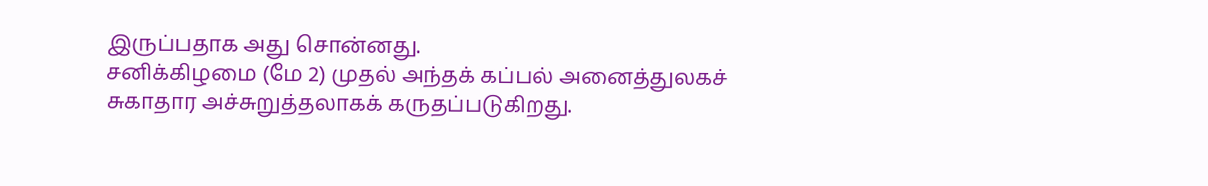இருப்பதாக அது சொன்னது.
சனிக்கிழமை (மே 2) முதல் அந்தக் கப்பல் அனைத்துலகச் சுகாதார அச்சுறுத்தலாகக் கருதப்படுகிறது.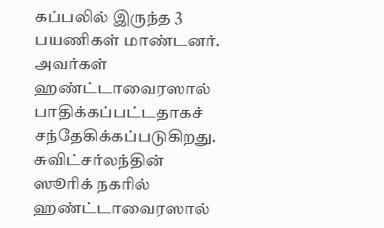கப்பலில் இருந்த 3 பயணிகள் மாண்டனர். அவர்கள் ஹண்ட்டாவைரஸால் பாதிக்கப்பட்டதாகச் சந்தேகிக்கப்படுகிறது.
சுவிட்சர்லந்தின் ஸூரிக் நகரில் ஹண்ட்டாவைரஸால்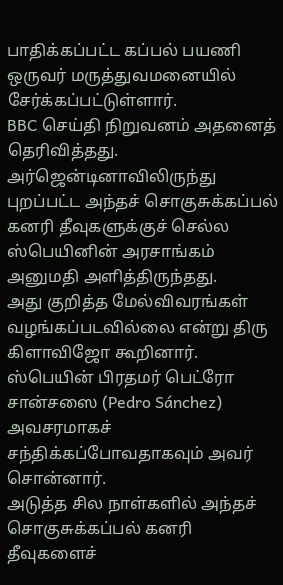பாதிக்கப்பட்ட கப்பல் பயணி ஒருவர் மருத்துவமனையில் சேர்க்கப்பட்டுள்ளார்.
BBC செய்தி நிறுவனம் அதனைத் தெரிவித்தது.
அர்ஜென்டினாவிலிருந்து புறப்பட்ட அந்தச் சொகுசுக்கப்பல் கனரி தீவுகளுக்குச் செல்ல ஸ்பெயினின் அரசாங்கம் அனுமதி அளித்திருந்தது.
அது குறித்த மேல்விவரங்கள் வழங்கப்படவில்லை என்று திரு கிளாவிஜோ கூறினார்.
ஸ்பெயின் பிரதமர் பெட்ரோ சான்சஸை (Pedro Sánchez) அவசரமாகச் சந்திக்கப்போவதாகவும் அவர் சொன்னார்.
அடுத்த சில நாள்களில் அந்தச் சொகுசுக்கப்பல் கனரி தீவுகளைச்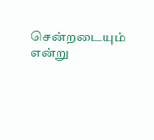சென்றடையும் என்று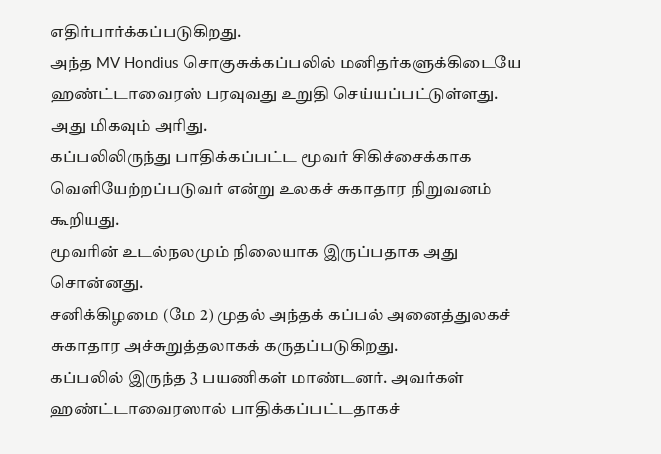எதிர்பார்க்கப்படுகிறது.
அந்த MV Hondius சொகுசுக்கப்பலில் மனிதர்களுக்கிடையே ஹண்ட்டாவைரஸ் பரவுவது உறுதி செய்யப்பட்டுள்ளது.
அது மிகவும் அரிது.
கப்பலிலிருந்து பாதிக்கப்பட்ட மூவர் சிகிச்சைக்காக வெளியேற்றப்படுவர் என்று உலகச் சுகாதார நிறுவனம் கூறியது.
மூவரின் உடல்நலமும் நிலையாக இருப்பதாக அது சொன்னது.
சனிக்கிழமை (மே 2) முதல் அந்தக் கப்பல் அனைத்துலகச் சுகாதார அச்சுறுத்தலாகக் கருதப்படுகிறது.
கப்பலில் இருந்த 3 பயணிகள் மாண்டனர். அவர்கள் ஹண்ட்டாவைரஸால் பாதிக்கப்பட்டதாகச்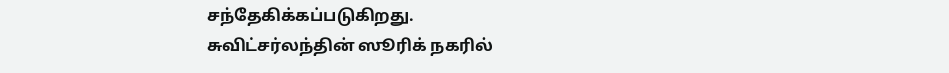சந்தேகிக்கப்படுகிறது.
சுவிட்சர்லந்தின் ஸூரிக் நகரில்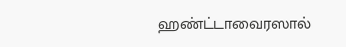ஹண்ட்டாவைரஸால்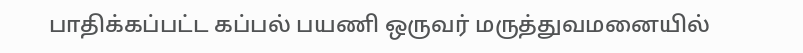பாதிக்கப்பட்ட கப்பல் பயணி ஒருவர் மருத்துவமனையில்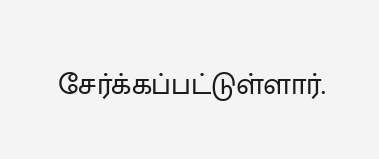சேர்க்கப்பட்டுள்ளார்.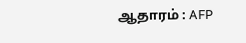ஆதாரம் : AFP